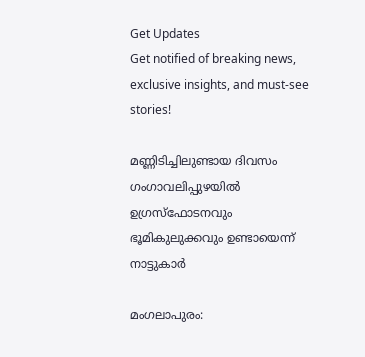Get Updates
Get notified of breaking news, exclusive insights, and must-see stories!

മണ്ണിടിച്ചിലുണ്ടായ ദിവസം ഗംഗാവലിപ്പുഴയില്‍ ഉഗ്രസ്‌ഫോടനവും ഭൂമികുലുക്കവും ഉണ്ടായെന്ന് നാട്ടുകാര്‍

മംഗലാപുരം: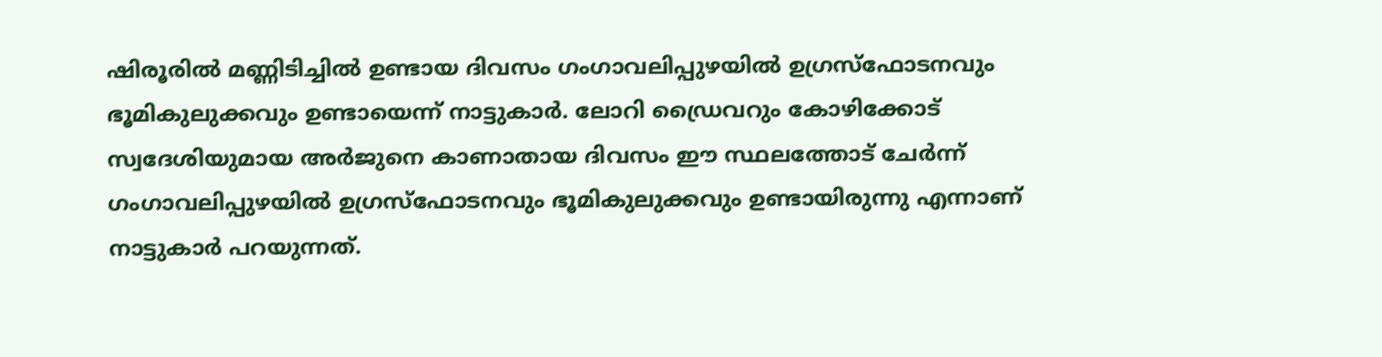ഷിരൂരില്‍ മണ്ണിടിച്ചില്‍ ഉണ്ടായ ദിവസം ഗംഗാവലിപ്പുഴയില്‍ ഉഗ്രസ്‌ഫോടനവും ഭൂമികുലുക്കവും ഉണ്ടായെന്ന് നാട്ടുകാര്‍. ലോറി ഡ്രൈവറും കോഴിക്കോട് സ്വദേശിയുമായ അര്‍ജുനെ കാണാതായ ദിവസം ഈ സ്ഥലത്തോട് ചേര്‍ന്ന് ഗംഗാവലിപ്പുഴയില്‍ ഉഗ്രസ്‌ഫോടനവും ഭൂമികുലുക്കവും ഉണ്ടായിരുന്നു എന്നാണ് നാട്ടുകാര്‍ പറയുന്നത്.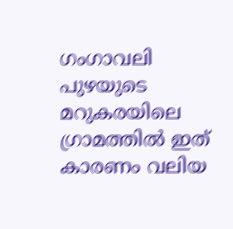ഗംഗാവലി പുഴയുടെ മറുകരയിലെ ഗ്രാമത്തില്‍ ഇത് കാരണം വലിയ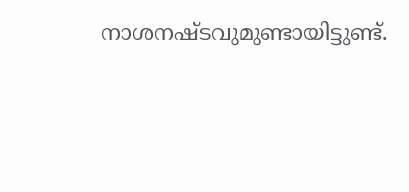നാശനഷ്ടവുമുണ്ടായിട്ടുണ്ട്.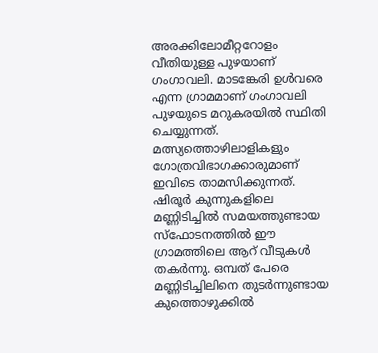അരക്കിലോമീറ്ററോളം വീതിയുള്ള പുഴയാണ് ഗംഗാവലി. മാടങ്കേരി ഉള്‍വരെ എന്ന ഗ്രാമമാണ് ഗംഗാവലി പുഴയുടെ മറുകരയില്‍ സ്ഥിതി ചെയ്യുന്നത്. മത്സ്യത്തൊഴിലാളികളും ഗോത്രവിഭാഗക്കാരുമാണ് ഇവിടെ താമസിക്കുന്നത്. ഷിരൂര്‍ കുന്നുകളിലെ മണ്ണിടിച്ചില്‍ സമയത്തുണ്ടായ സ്‌ഫോടനത്തില്‍ ഈ ഗ്രാമത്തിലെ ആറ് വീടുകള്‍ തകര്‍ന്നു. ഒമ്പത് പേരെ മണ്ണിടിച്ചിലിനെ തുടര്‍ന്നുണ്ടായ കുത്തൊഴുക്കില്‍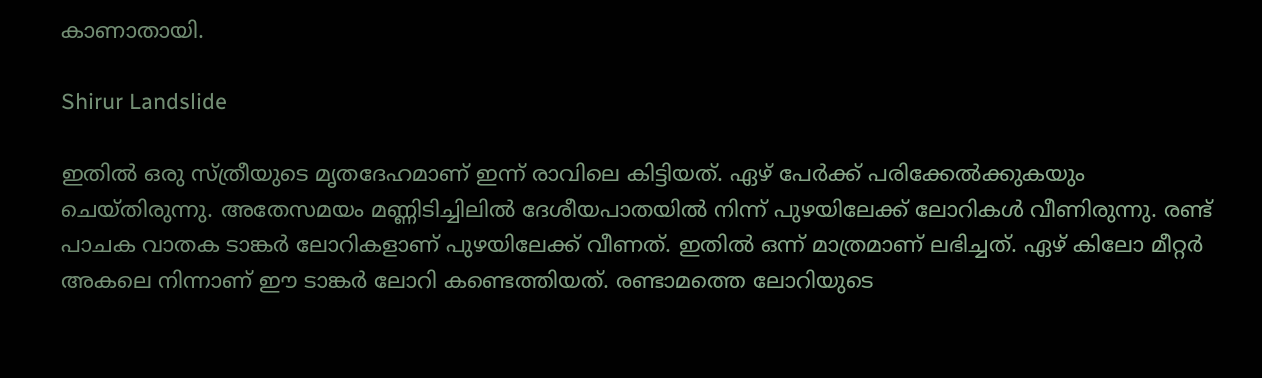കാണാതായി.

Shirur Landslide

ഇതില്‍ ഒരു സ്ത്രീയുടെ മൃതദേഹമാണ് ഇന്ന് രാവിലെ കിട്ടിയത്. ഏഴ് പേര്‍ക്ക് പരിക്കേല്‍ക്കുകയും ചെയ്തിരുന്നു. അതേസമയം മണ്ണിടിച്ചിലില്‍ ദേശീയപാതയില്‍ നിന്ന് പുഴയിലേക്ക് ലോറികള്‍ വീണിരുന്നു. രണ്ട് പാചക വാതക ടാങ്കര്‍ ലോറികളാണ് പുഴയിലേക്ക് വീണത്. ഇതില്‍ ഒന്ന് മാത്രമാണ് ലഭിച്ചത്. ഏഴ് കിലോ മീറ്റര്‍ അകലെ നിന്നാണ് ഈ ടാങ്കര്‍ ലോറി കണ്ടെത്തിയത്. രണ്ടാമത്തെ ലോറിയുടെ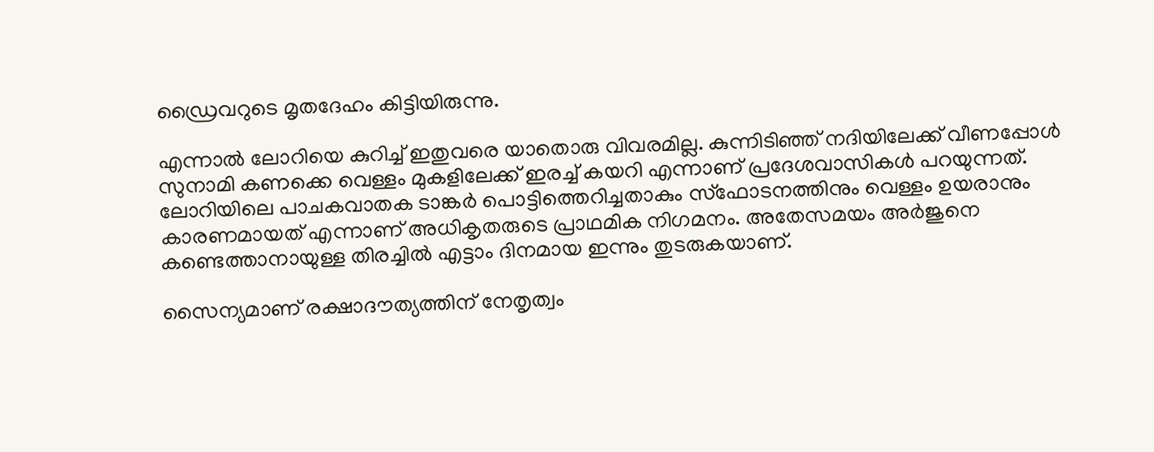ഡ്രൈവറുടെ മൃതദേഹം കിട്ടിയിരുന്നു.

എന്നാല്‍ ലോറിയെ കുറിച്ച് ഇതുവരെ യാതൊരു വിവരമില്ല. കുന്നിടിഞ്ഞ് നദിയിലേക്ക് വീണപ്പോള്‍ സുനാമി കണക്കെ വെള്ളം മുകളിലേക്ക് ഇരച്ച് കയറി എന്നാണ് പ്രദേശവാസികള്‍ പറയുന്നത്. ലോറിയിലെ പാചകവാതക ടാങ്കര്‍ പൊട്ടിത്തെറിച്ചതാകും സ്‌ഫോടനത്തിനും വെള്ളം ഉയരാനും കാരണമായത് എന്നാണ് അധികൃതരുടെ പ്രാഥമിക നിഗമനം. അതേസമയം അര്‍ജുനെ കണ്ടെത്താനായുള്ള തിരച്ചില്‍ എട്ടാം ദിനമായ ഇന്നും തുടരുകയാണ്.

സൈന്യമാണ് രക്ഷാദൗത്യത്തിന് നേതൃത്വം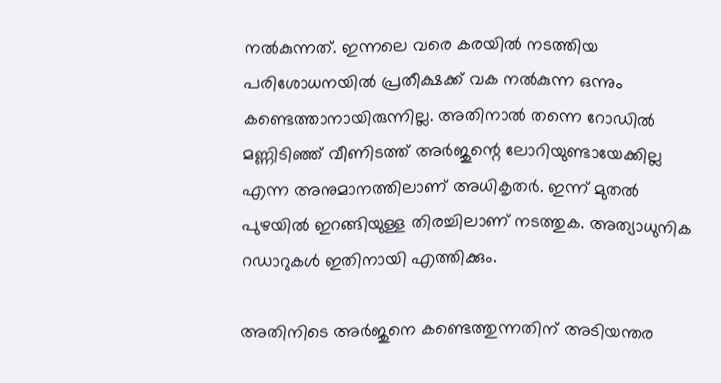നല്‍കുന്നത്. ഇന്നലെ വരെ കരയില്‍ നടത്തിയ പരിശോധനയില്‍ പ്രതീക്ഷക്ക് വക നല്‍കുന്ന ഒന്നും കണ്ടെത്താനായിരുന്നില്ല. അതിനാല്‍ തന്നെ റോഡില്‍ മണ്ണിടിഞ്ഞ് വീണിടത്ത് അര്‍ജുന്റെ ലോറിയുണ്ടായേക്കില്ല എന്ന അനുമാനത്തിലാണ് അധികൃതര്‍. ഇന്ന് മുതല്‍ പുഴയില്‍ ഇറങ്ങിയുള്ള തിരച്ചിലാണ് നടത്തുക. അത്യാധുനിക റഡാറുകള്‍ ഇതിനായി എത്തിക്കും.

അതിനിടെ അര്‍ജുനെ കണ്ടെത്തുന്നതിന് അടിയന്തര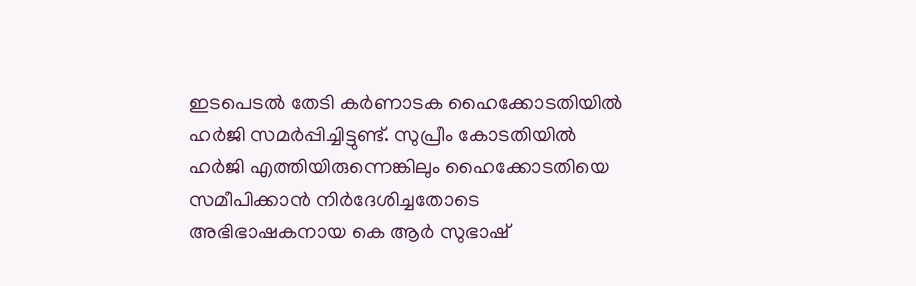ഇടപെടല്‍ തേടി കര്‍ണാടക ഹൈക്കോടതിയില്‍ ഹര്‍ജി സമര്‍പ്പിച്ചിട്ടുണ്ട്. സുപ്രീം കോടതിയില്‍ ഹര്‍ജി എത്തിയിരുന്നെങ്കിലും ഹൈക്കോടതിയെ സമീപിക്കാന്‍ നിര്‍ദേശിച്ചതോടെ അഭിഭാഷകനായ കെ ആര്‍ സുഭാഷ്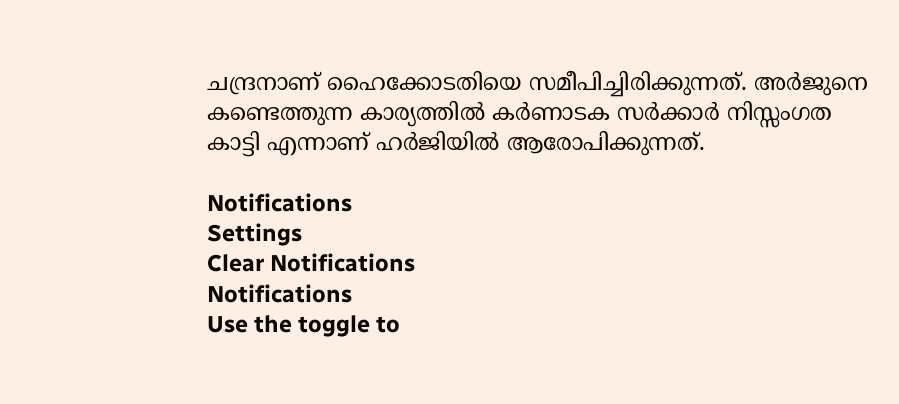ചന്ദ്രനാണ് ഹൈക്കോടതിയെ സമീപിച്ചിരിക്കുന്നത്. അര്‍ജുനെ കണ്ടെത്തുന്ന കാര്യത്തില്‍ കര്‍ണാടക സര്‍ക്കാര്‍ നിസ്സംഗത കാട്ടി എന്നാണ് ഹര്‍ജിയില്‍ ആരോപിക്കുന്നത്.

Notifications
Settings
Clear Notifications
Notifications
Use the toggle to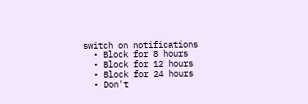switch on notifications
  • Block for 8 hours
  • Block for 12 hours
  • Block for 24 hours
  • Don't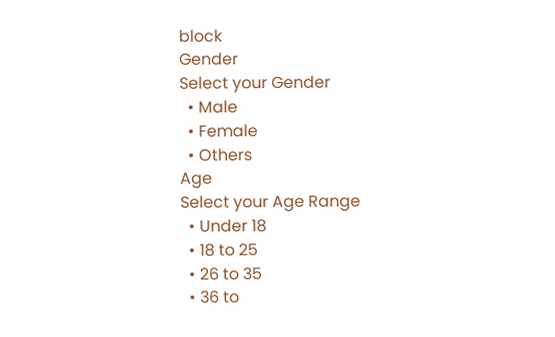block
Gender
Select your Gender
  • Male
  • Female
  • Others
Age
Select your Age Range
  • Under 18
  • 18 to 25
  • 26 to 35
  • 36 to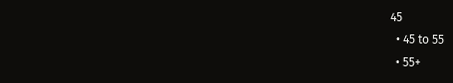45
  • 45 to 55
  • 55+